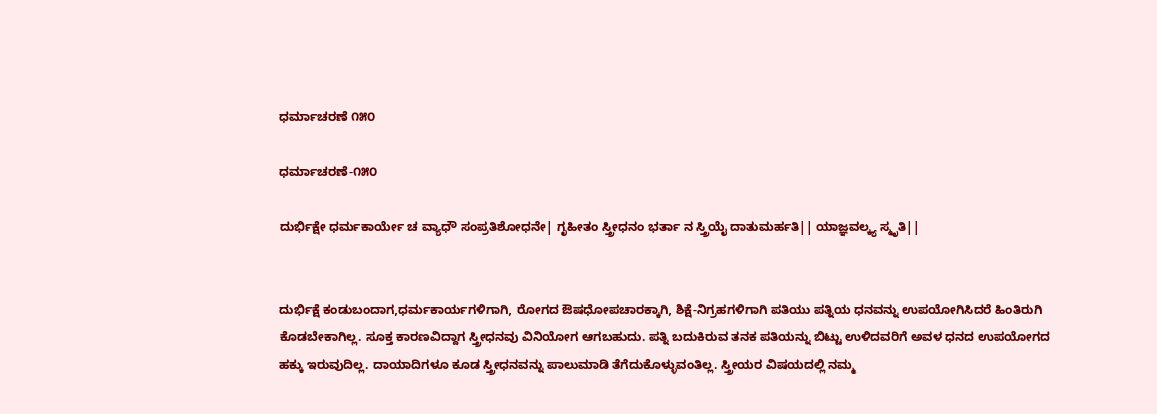ಧರ್ಮಾಚರಣೆ ೧೫೦

ಧರ್ಮಾಚರಣೆ-೧೫೦

ದುರ್ಭಿಕ್ಷೇ ಧರ್ಮಕಾರ್ಯೇ ಚ ವ್ಯಾಧೌ ಸಂಪ್ರತಿಶೋಧನೇ| ಗೃಹೀತಂ ಸ್ತ್ರೀಧನಂ ಭರ್ತಾ ನ ಸ್ತ್ರಿಯೈ ದಾತುಮರ್ಹತಿ|| ಯಾಜ್ಞವಲ್ಕ್ಯ ಸ್ಮೃತಿ||


ದುರ್ಭಿಕ್ಷೆ ಕಂಡುಬಂದಾಗ,ಧರ್ಮಕಾರ್ಯಗಳಿಗಾಗಿ, ರೋಗದ ಔಷಧೋಪಚಾರಕ್ಕಾಗಿ, ಶಿಕ್ಷೆ-ನಿಗ್ರಹಗಳಿಗಾಗಿ ಪತಿಯು ಪತ್ನಿಯ ಧನವನ್ನು ಉಪಯೋಗಿಸಿದರೆ ಹಿಂತಿರುಗಿ ಕೊಡಬೇಕಾಗಿಲ್ಲ. ಸೂಕ್ತ ಕಾರಣವಿದ್ದಾಗ ಸ್ತ್ರೀಧನವು ವಿನಿಯೋಗ ಆಗಬಹುದು. ಪತ್ನಿ ಬದುಕಿರುವ ತನಕ ಪತಿಯನ್ನು ಬಿಟ್ಟು ಉಳಿದವರಿಗೆ ಅವಳ ಧನದ ಉಪಯೋಗದ ಹಕ್ಕು ಇರುವುದಿಲ್ಲ. ದಾಯಾದಿಗಳೂ ಕೂಡ ಸ್ತ್ರೀಧನವನ್ನು ಪಾಲುಮಾಡಿ ತೆಗೆದುಕೊಳ್ಳುವಂತಿಲ್ಲ. ಸ್ತ್ರೀಯರ ವಿಷಯದಲ್ಲಿ ನಮ್ಮ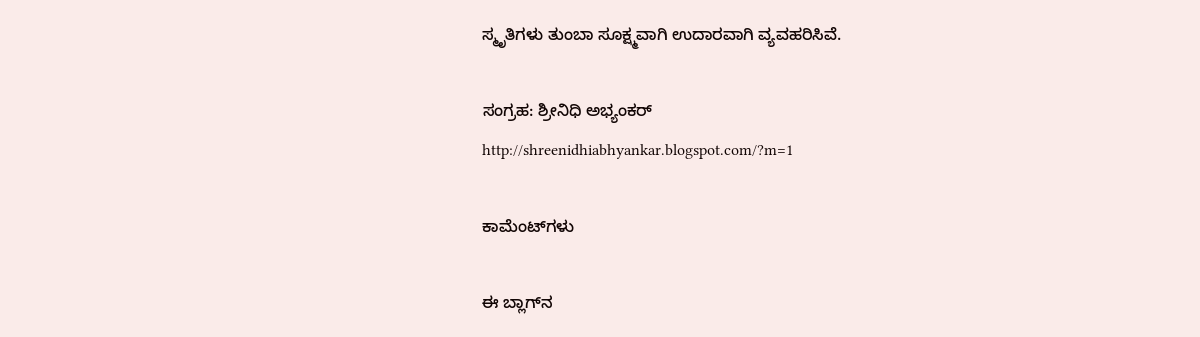ಸ್ಮೃತಿಗಳು ತುಂಬಾ ಸೂಕ್ಷ್ಮವಾಗಿ ಉದಾರವಾಗಿ ವ್ಯವಹರಿಸಿವೆ.

ಸಂಗ್ರಹ: ಶ್ರೀನಿಧಿ ಅಭ್ಯಂಕರ್
http://shreenidhiabhyankar.blogspot.com/?m=1

ಕಾಮೆಂಟ್‌ಗಳು

ಈ ಬ್ಲಾಗ್‌ನ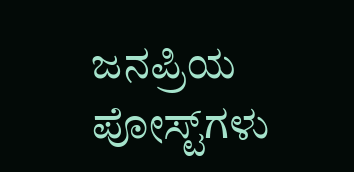ಜನಪ್ರಿಯ ಪೋಸ್ಟ್‌ಗಳು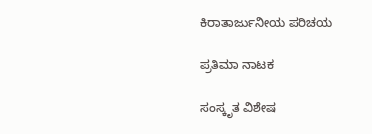ಕಿರಾತಾರ್ಜುನೀಯ ಪರಿಚಯ

ಪ್ರತಿಮಾ ನಾಟಕ

ಸಂಸ್ಕೃತ ವಿಶೇಷ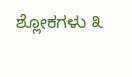ಶ್ಲೋಕಗಳು ೩